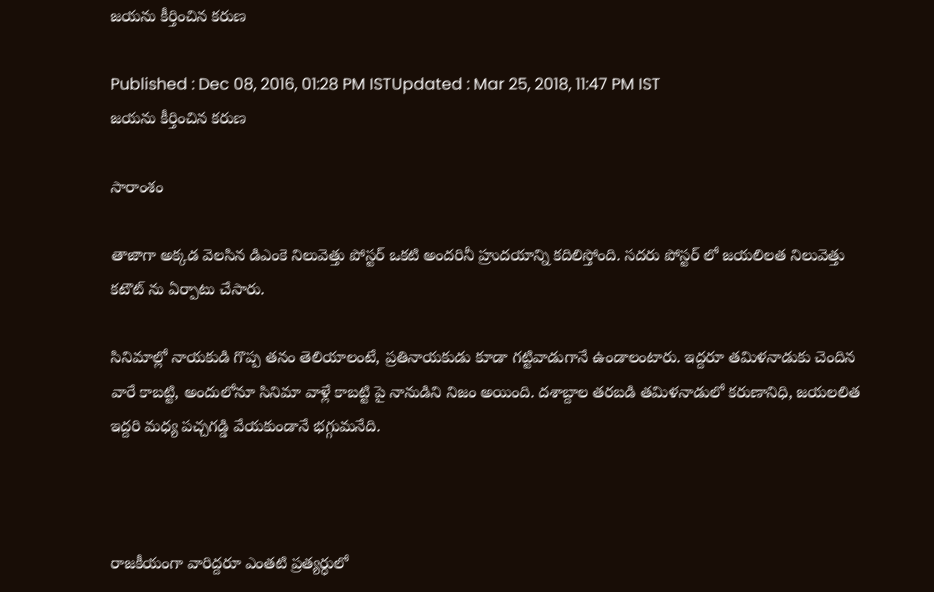జయను కీర్తించిన కరుణ

Published : Dec 08, 2016, 01:28 PM ISTUpdated : Mar 25, 2018, 11:47 PM IST
జయను కీర్తించిన కరుణ

సారాంశం

తాజాగా అక్కడ వెలసిన డిఎంకె నిలువెత్తు పోస్టర్ ఒకటి అందరినీ హ్రుదయాన్ని కదిలిస్తోంది. సదరు పోస్టర్ లో జయలిలత నిలువెత్తు కటౌట్ ను ఏర్పాటు చేసారు.

సినిమాల్లో నాయకుడి గొప్ప తనం తెలియాలంటే, ప్రతినాయకుడు కూడా గట్టివాడుగానే ఉండాలంటారు. ఇద్దరూ తమిళనాడుకు చెందిన వారే కాబట్టి, అందులోనూ సినిమా వాళ్లే కాబట్టి పై నానుడిని నిజం అయింది. దశాబ్దాల తరబడి తమిళనాడులో కరుణానిధి, జయలలిత ఇద్దరి మధ్య పచ్చగడ్డి వేయకుండానే భగ్గుమనేది.



రాజకీయంగా వారిద్దరూ ఎంతటి ప్రత్యర్ధులో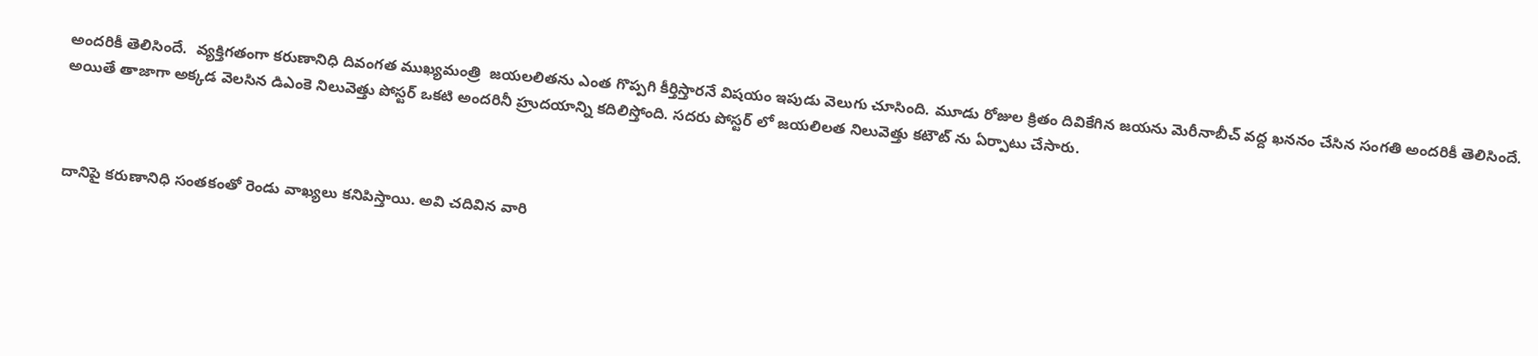అందరికీ తెలిసిందే.  వ్యక్తిగతంగా కరుణానిధి దివంగత ముఖ్యమంత్రి  జయలలితను ఎంత గొప్పగి కీర్తిస్తారనే విషయం ఇపుడు వెలుగు చూసింది. మూడు రోజుల క్రితం దివికేగిన జయను మెరీనాబీచ్ వద్ద ఖననం చేసిన సంగతి అందరికీ తెలిసిందే. అయితే తాజాగా అక్కడ వెలసిన డిఎంకె నిలువెత్తు పోస్టర్ ఒకటి అందరినీ హ్రుదయాన్ని కదిలిస్తోంది. సదరు పోస్టర్ లో జయలిలత నిలువెత్తు కటౌట్ ను ఏర్పాటు చేసారు.



దానిపై కరుణానిధి సంతకంతో రెండు వాఖ్యలు కనిపిస్తాయి. అవి చదివిన వారి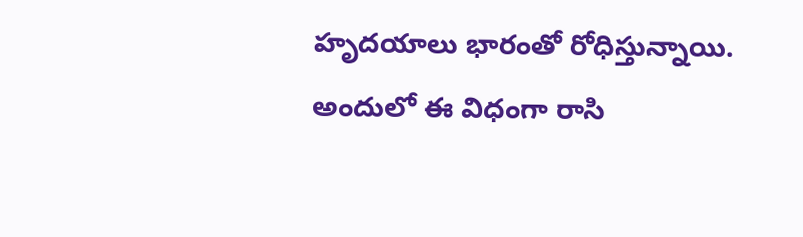హృదయాలు భారంతో రోధిస్తున్నాయి. అందులో ఈ విధంగా రాసి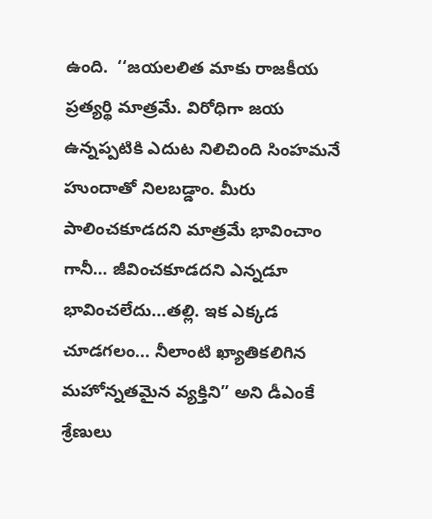ఉంది.  ‘‘జయలలిత మాకు రాజకీయ ప్రత్యర్థి మాత్రమే. విరోధిగా జయ ఉన్నప్పటికి ఎదుట నిలిచింది సింహమనే హుందాతో నిలబడ్డాం. మీరు పాలించకూడదని మాత్రమే భావించాం గానీ… జీవించకూడదని ఎన్నడూ భావించలేదు...తల్లి. ఇక ఎక్కడ చూడగలం... నీలాంటి ఖ్యాతికలిగిన మహోన్నతమైన వ్యక్తిని” అని డీఎంకే శ్రేణులు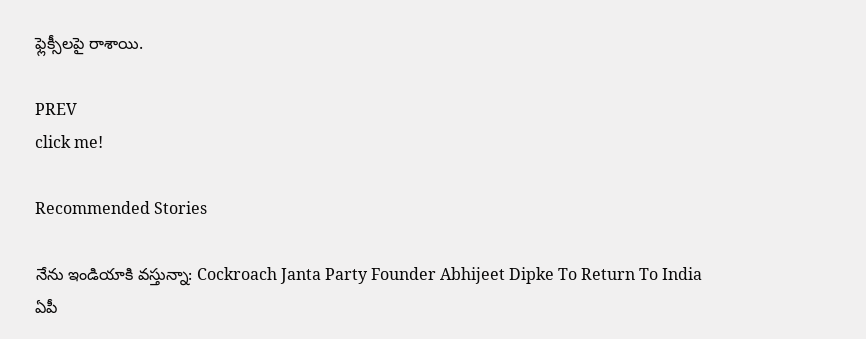ఫ్లెక్సీలపై రాశాయి.

PREV
click me!

Recommended Stories

నేను ఇండియాకి వస్తున్నా: Cockroach Janta Party Founder Abhijeet Dipke To Return To India
ఏపీ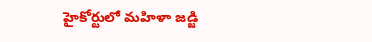హైకోర్టులో మహిళా జడ్జి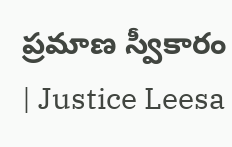ప్రమాణ స్వీకారం | Justice Leesa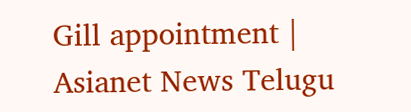Gill appointment | Asianet News Telugu